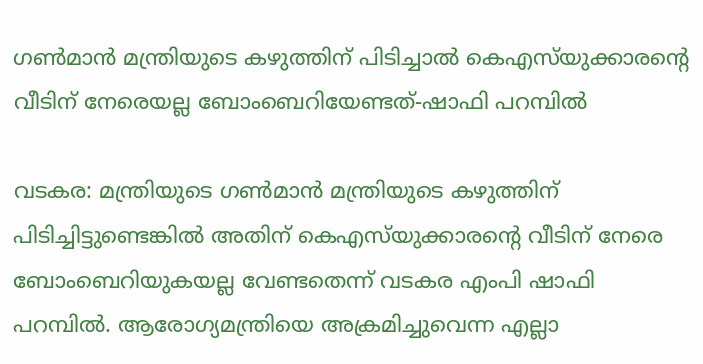ഗണ്‍മാന്‍ മന്ത്രിയുടെ കഴുത്തിന് പിടിച്ചാല്‍ കെഎസ്‌യുക്കാരന്റെ വീടിന് നേരെയല്ല ബോംബെറിയേണ്ടത്-ഷാഫി പറമ്പില്‍

വടകര: മന്ത്രിയുടെ ഗൺമാൻ മന്ത്രിയുടെ കഴുത്തിന് പിടിച്ചിട്ടുണ്ടെങ്കിൽ അതിന് കെഎസ്‌യുക്കാരന്റെ വീടിന് നേരെ ബോംബെറിയുകയല്ല വേണ്ടതെന്ന് വടകര എംപി ഷാഫി പറമ്പിൽ. ആരോഗ്യമന്ത്രിയെ അക്രമിച്ചുവെന്ന എല്ലാ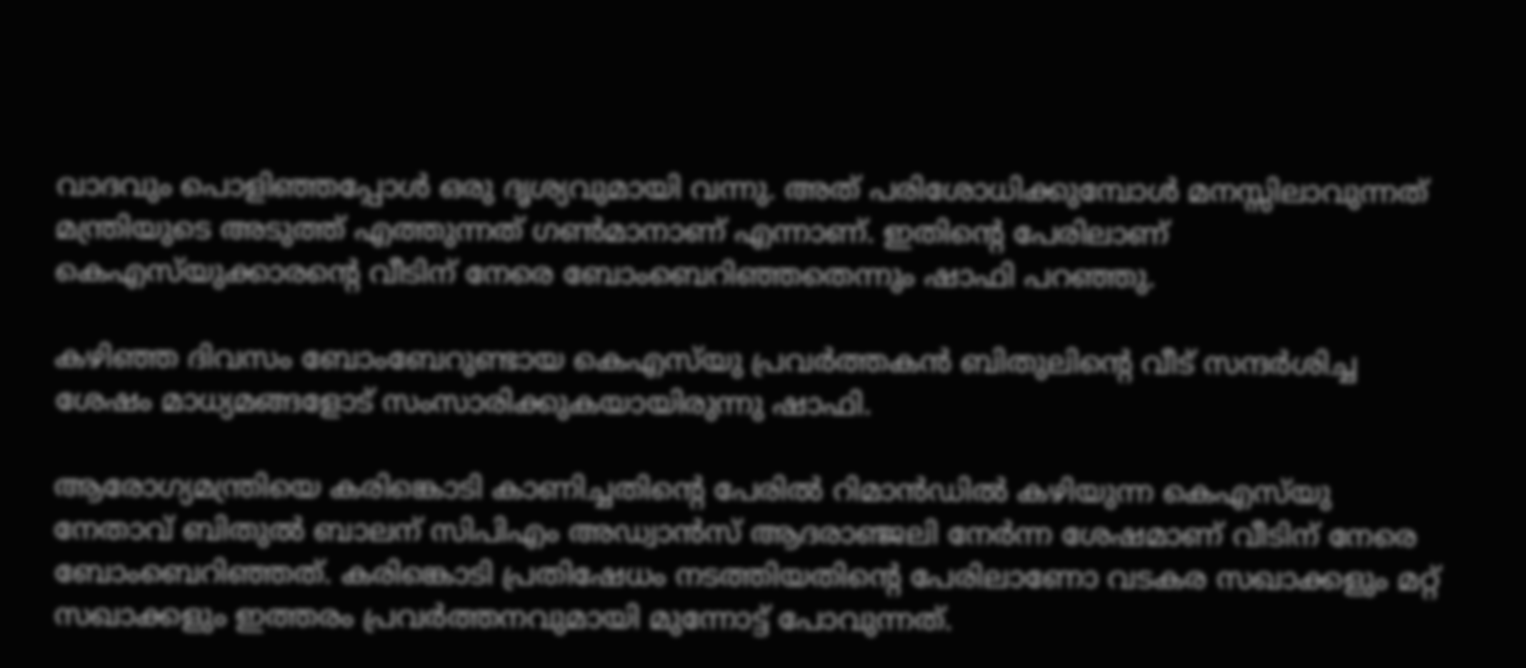വാദവും പൊളിഞ്ഞപ്പോൾ ഒരു ദൃശ്യവുമായി വന്നു. അത് പരിശോധിക്കുമ്പോൾ മനസ്സിലാവുന്നത് മന്ത്രിയുടെ അടുത്ത് എത്തുന്നത് ഗൺമാനാണ് എന്നാണ്. ഇതിന്റെ പേരിലാണ് കെഎസ്‌യുക്കാരന്റെ വീടിന് നേരെ ബോംബെറിഞ്ഞതെന്നും ഷാഫി പറഞ്ഞു.

കഴിഞ്ഞ ദിവസം ബോംബേറുണ്ടായ കെഎസ്‌യു പ്രവർത്തകൻ ബിതുലിന്റെ വീട് സന്ദർശിച്ച ശേഷം മാധ്യമങ്ങളോട് സംസാരിക്കുകയായിരുന്നു ഷാഫി.

ആരോഗ്യമന്ത്രിയെ കരിങ്കൊടി കാണിച്ചതിന്റെ പേരിൽ റിമാൻഡിൽ കഴിയുന്ന കെഎസ്‌യു നേതാവ് ബിതുൽ ബാലന് സിപിഎം അഡ്വാൻസ് ആദരാഞ്ജലി നേർന്ന ശേഷമാണ് വീടിന് നേരെ ബോംബെറിഞ്ഞത്. കരിങ്കൊടി പ്രതിഷേധം നടത്തിയതിന്റെ പേരിലാണോ വടകര സഖാക്കളും മറ്റ് സഖാക്കളും ഇത്തരം പ്രവർത്തനവുമായി മുന്നോട്ട് പോവുന്നത്.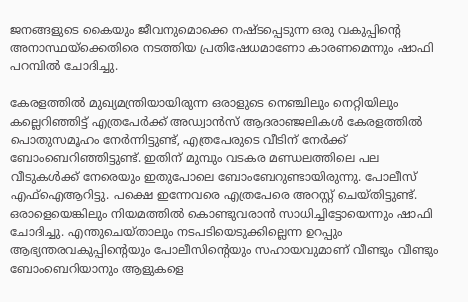ജനങ്ങളുടെ കൈയും ജീവനുമൊക്കെ നഷ്ടപ്പെടുന്ന ഒരു വകുപ്പിന്റെ അനാസ്ഥയ്‌ക്കെതിരെ നടത്തിയ പ്രതിഷേധമാണോ കാരണമെന്നും ഷാഫി പറമ്പിൽ ചോദിച്ചു.

കേരളത്തിൽ മുഖ്യമന്ത്രിയായിരുന്ന ഒരാളുടെ നെഞ്ചിലും നെറ്റിയിലും കല്ലെറിഞ്ഞിട്ട് എത്രപേർക്ക് അഡ്വാൻസ് ആദരാഞ്ജലികൾ കേരളത്തിൽ പൊതുസമൂഹം നേർന്നിട്ടുണ്ട്, എത്രപേരുടെ വീടിന് നേർക്ക് ബോംബെറിഞ്ഞിട്ടുണ്ട്. ഇതിന് മുമ്പും വടകര മണ്ഡലത്തിലെ പല വീടുകൾക്ക് നേരെയും ഇതുപോലെ ബോംബേറുണ്ടായിരുന്നു. പോലീസ് എഫ്‌ഐആറിട്ടു. പക്ഷെ ഇന്നേവരെ എത്രപേരെ അറസ്റ്റ് ചെയ്തിട്ടുണ്ട്. ഒരാളെയെങ്കിലും നിയമത്തിൽ കൊണ്ടുവരാൻ സാധിച്ചിട്ടോയെന്നും ഷാഫി ചോദിച്ചു. എന്തുചെയ്താലും നടപടിയെടുക്കില്ലെന്ന ഉറപ്പും ആഭ്യന്തരവകുപ്പിന്റെയും പോലീസിന്റെയും സഹായവുമാണ് വീണ്ടും വീണ്ടും ബോംബെറിയാനും ആളുകളെ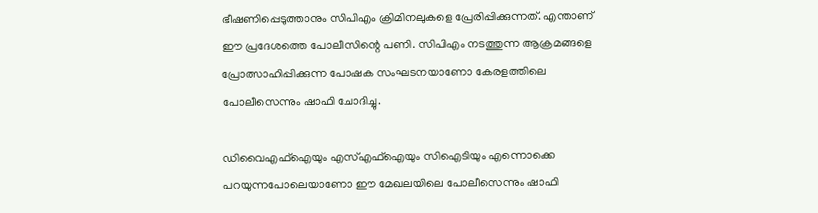ഭീഷണിപ്പെടുത്താനും സിപിഎം ക്രിമിനലുകളെ പ്രേരിപ്പിക്കുന്നത്. എന്താണ് ഈ പ്രദേശത്തെ പോലീസിന്റെ പണി. സിപിഎം നടത്തുന്ന ആക്രമങ്ങളെ പ്രോത്സാഹിപ്പിക്കുന്ന പോഷക സംഘടനയാണോ കേരളത്തിലെ പോലീസെന്നും ഷാഫി ചോദിച്ചു.

ഡിവൈഎഫ്‌ഐയും എസ്എഫ്‌ഐയും സിഐടിയും എന്നൊക്കെ പറയുന്നപോലെയാണോ ഈ മേഖലയിലെ പോലീസെന്നും ഷാഫി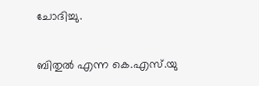ചോദിച്ചു.

ബിതുൽ എന്ന കെ.എസ്.യു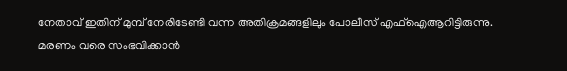നേതാവ് ഇതിന് മുമ്പ് നേരിടേണ്ടി വന്ന അതിക്രമങ്ങളിലും പോലീസ് എഫ്ഐആറിട്ടിരുന്നു. മരണം വരെ സംഭവിക്കാൻ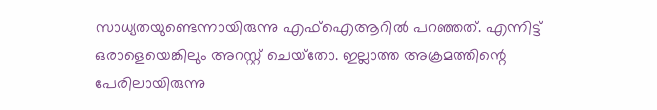സാധ്യതയുണ്ടെന്നായിരുന്നു എഫ്‌ഐആറിൽ പറഞ്ഞത്. എന്നിട്ട് ഒരാളെയെങ്കിലും അറസ്റ്റ് ചെയ്‌തോ. ഇല്ലാത്ത അക്രമത്തിന്റെ പേരിലായിരുന്നു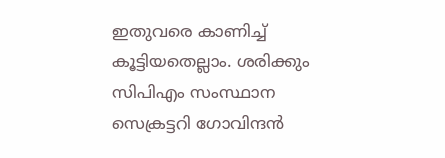ഇതുവരെ കാണിച്ച് കൂട്ടിയതെല്ലാം. ശരിക്കും സിപിഎം സംസ്ഥാന സെക്രട്ടറി ഗോവിന്ദൻ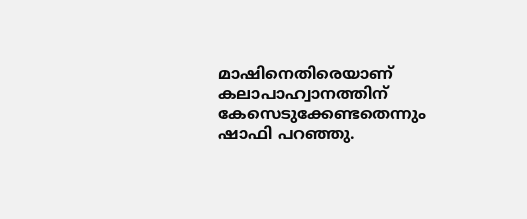മാഷിനെതിരെയാണ് കലാപാഹ്വാനത്തിന് കേസെടുക്കേണ്ടതെന്നും ഷാഫി പറഞ്ഞു.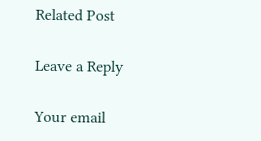Related Post

Leave a Reply

Your email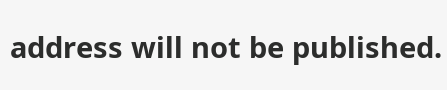address will not be published.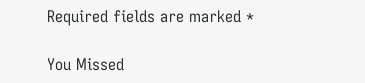Required fields are marked *

You Missed